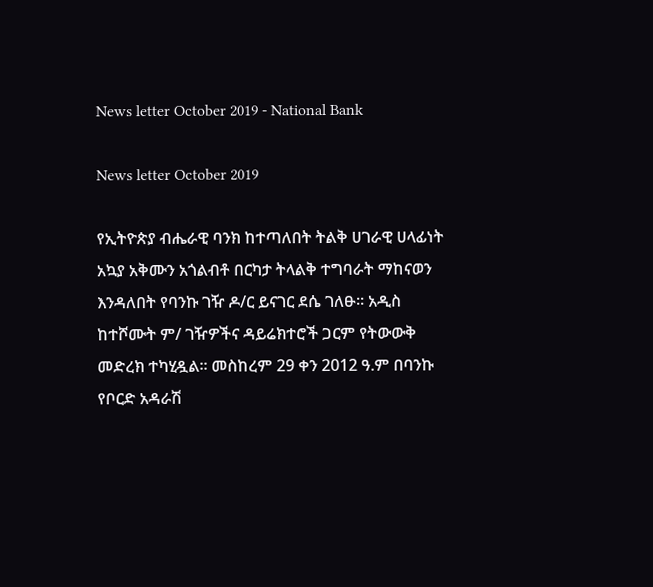News letter October 2019 - National Bank

News letter October 2019

የኢትዮጵያ ብሔራዊ ባንክ ከተጣለበት ትልቅ ሀገራዊ ሀላፊነት አኳያ አቅሙን አጎልብቶ በርካታ ትላልቅ ተግባራት ማከናወን እንዳለበት የባንኩ ገዥ ዶ/ር ይናገር ደሴ ገለፁ፡፡ አዲስ ከተሾሙት ም/ ገዥዎችና ዳይሬክተሮች ጋርም የትውውቅ መድረክ ተካሂዷል፡፡ መስከረም 29 ቀን 2012 ዓ.ም በባንኩ የቦርድ አዳራሽ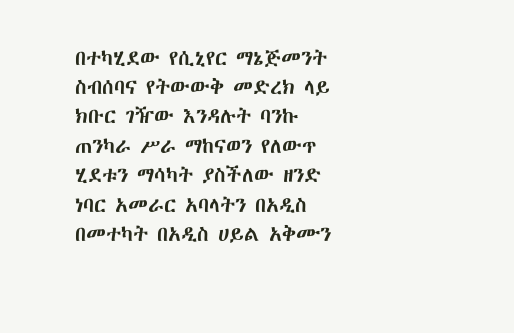በተካሂደው የሲኒየር ማኔጅመንት ስብሰባና የትውውቅ መድረክ ላይ ክቡር ገዥው እንዳሉት ባንኩ ጠንካራ ሥራ ማከናወን የለውጥ ሂደቱን ማሳካት ያስችለው ዘንድ ነባር አመራር አባላትን በአዲስ በመተካት በአዲስ ሀይል አቅሙን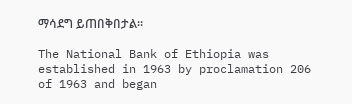ማሳደግ ይጠበቅበታል፡፡

The National Bank of Ethiopia was established in 1963 by proclamation 206 of 1963 and began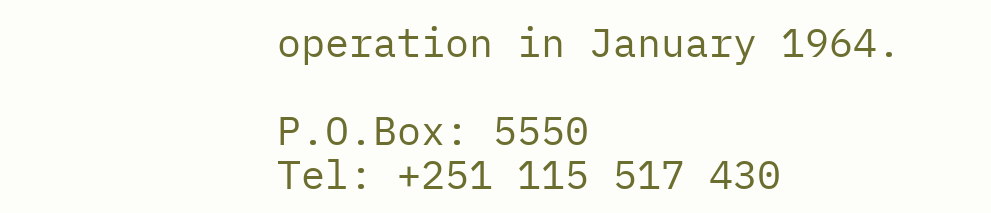operation in January 1964.

P.O.Box: 5550
Tel: +251 115 517 430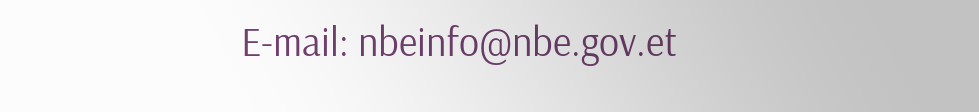E-mail: nbeinfo@nbe.gov.et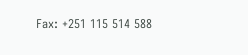Fax: +251 115 514 588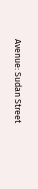Avenue: Sudan Street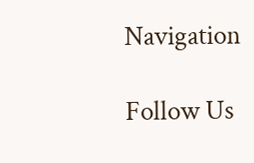Navigation

Follow Us